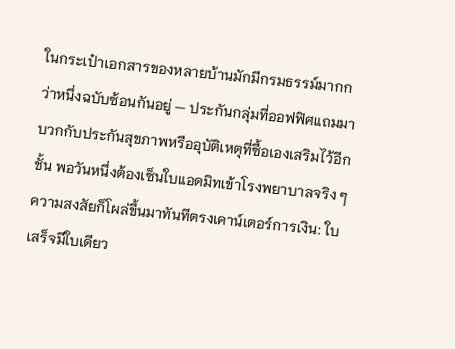ในกระเป๋าเอกสารของหลายบ้านมักมีกรมธรรม์มากกว่าหนึ่งฉบับซ้อนกันอยู่ — ประกันกลุ่มที่ออฟฟิศแถมมา บวกกับประกันสุขภาพหรืออุบัติเหตุที่ซื้อเองเสริมไว้อีกชั้น พอวันหนึ่งต้องเซ็นใบแอดมิทเข้าโรงพยาบาลจริง ๆ ความสงสัยก็โผล่ขึ้นมาทันทีตรงเคาน์เตอร์การเงิน: ใบเสร็จมีใบเดียว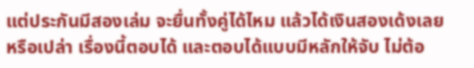แต่ประกันมีสองเล่ม จะยื่นทั้งคู่ได้ไหม แล้วได้เงินสองเด้งเลยหรือเปล่า เรื่องนี้ตอบได้ และตอบได้แบบมีหลักให้จับ ไม่ต้อ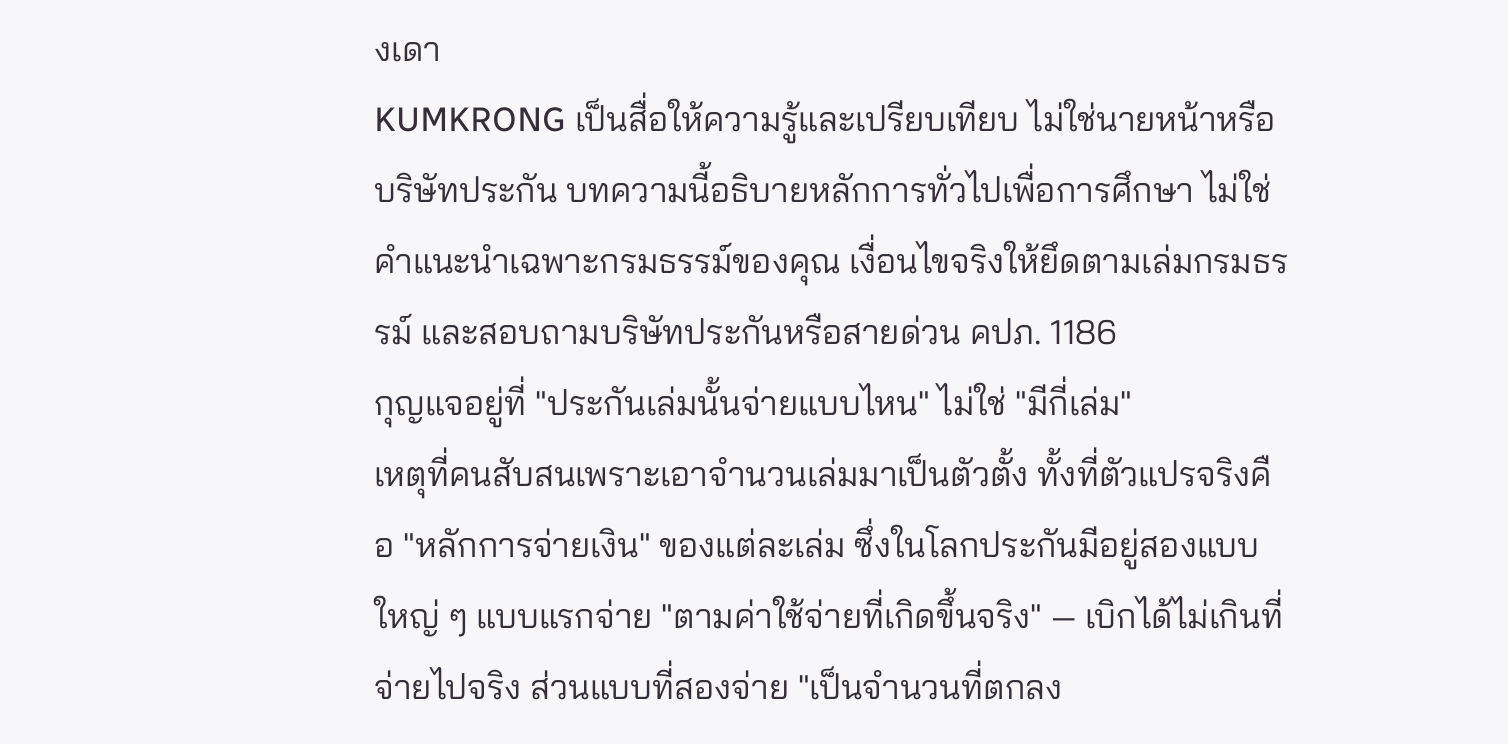งเดา
KUMKRONG เป็นสื่อให้ความรู้และเปรียบเทียบ ไม่ใช่นายหน้าหรือบริษัทประกัน บทความนี้อธิบายหลักการทั่วไปเพื่อการศึกษา ไม่ใช่คำแนะนำเฉพาะกรมธรรม์ของคุณ เงื่อนไขจริงให้ยึดตามเล่มกรมธรรม์ และสอบถามบริษัทประกันหรือสายด่วน คปภ. 1186
กุญแจอยู่ที่ "ประกันเล่มนั้นจ่ายแบบไหน" ไม่ใช่ "มีกี่เล่ม"
เหตุที่คนสับสนเพราะเอาจำนวนเล่มมาเป็นตัวตั้ง ทั้งที่ตัวแปรจริงคือ "หลักการจ่ายเงิน" ของแต่ละเล่ม ซึ่งในโลกประกันมีอยู่สองแบบใหญ่ ๆ แบบแรกจ่าย "ตามค่าใช้จ่ายที่เกิดขึ้นจริง" — เบิกได้ไม่เกินที่จ่ายไปจริง ส่วนแบบที่สองจ่าย "เป็นจำนวนที่ตกลง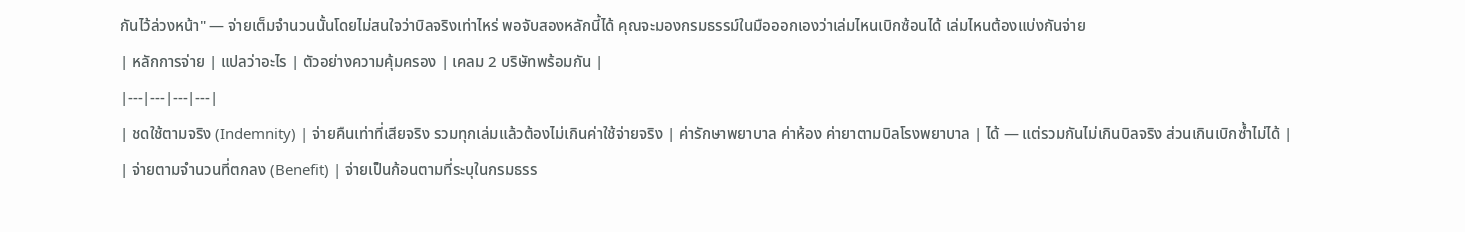กันไว้ล่วงหน้า" — จ่ายเต็มจำนวนนั้นโดยไม่สนใจว่าบิลจริงเท่าไหร่ พอจับสองหลักนี้ได้ คุณจะมองกรมธรรม์ในมือออกเองว่าเล่มไหนเบิกซ้อนได้ เล่มไหนต้องแบ่งกันจ่าย
| หลักการจ่าย | แปลว่าอะไร | ตัวอย่างความคุ้มครอง | เคลม 2 บริษัทพร้อมกัน |
|---|---|---|---|
| ชดใช้ตามจริง (Indemnity) | จ่ายคืนเท่าที่เสียจริง รวมทุกเล่มแล้วต้องไม่เกินค่าใช้จ่ายจริง | ค่ารักษาพยาบาล ค่าห้อง ค่ายาตามบิลโรงพยาบาล | ได้ — แต่รวมกันไม่เกินบิลจริง ส่วนเกินเบิกซ้ำไม่ได้ |
| จ่ายตามจำนวนที่ตกลง (Benefit) | จ่ายเป็นก้อนตามที่ระบุในกรมธรร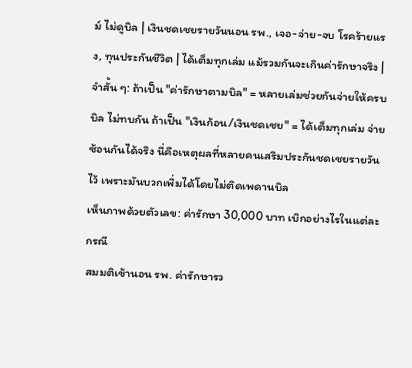ม์ ไม่ดูบิล | เงินชดเชยรายวันนอน รพ., เจอ-จ่าย-จบ โรคร้ายแรง, ทุนประกันชีวิต | ได้เต็มทุกเล่ม แม้รวมกันจะเกินค่ารักษาจริง |
จำสั้น ๆ: ถ้าเป็น "ค่ารักษาตามบิล" = หลายเล่มช่วยกันจ่ายให้ครบบิล ไม่ทบกัน ถ้าเป็น "เงินก้อน/เงินชดเชย" = ได้เต็มทุกเล่ม จ่ายซ้อนกันได้จริง นี่คือเหตุผลที่หลายคนเสริมประกันชดเชยรายวันไว้ เพราะมันบวกเพิ่มได้โดยไม่ติดเพดานบิล
เห็นภาพด้วยตัวเลข: ค่ารักษา 30,000 บาท เบิกอย่างไรในแต่ละกรณี
สมมติเข้านอน รพ. ค่ารักษารว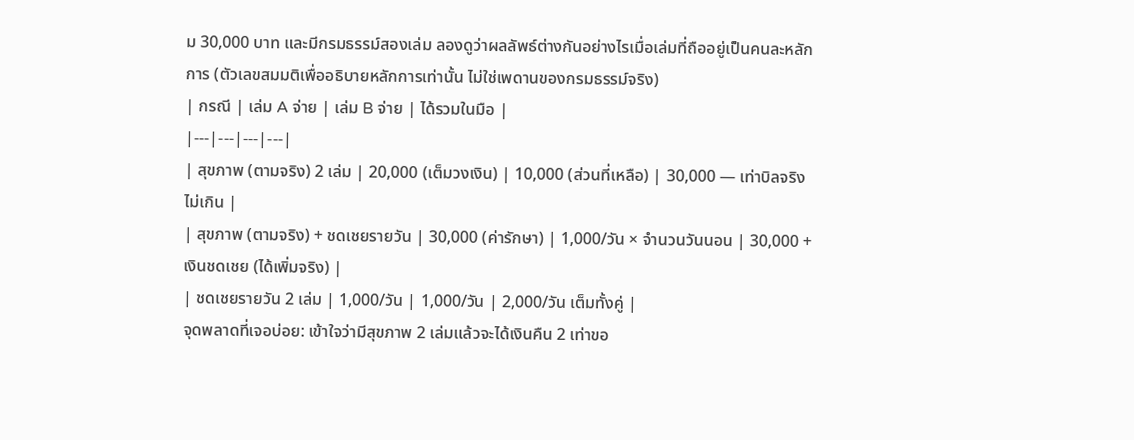ม 30,000 บาท และมีกรมธรรม์สองเล่ม ลองดูว่าผลลัพธ์ต่างกันอย่างไรเมื่อเล่มที่ถืออยู่เป็นคนละหลักการ (ตัวเลขสมมติเพื่ออธิบายหลักการเท่านั้น ไม่ใช่เพดานของกรมธรรม์จริง)
| กรณี | เล่ม A จ่าย | เล่ม B จ่าย | ได้รวมในมือ |
|---|---|---|---|
| สุขภาพ (ตามจริง) 2 เล่ม | 20,000 (เต็มวงเงิน) | 10,000 (ส่วนที่เหลือ) | 30,000 — เท่าบิลจริง ไม่เกิน |
| สุขภาพ (ตามจริง) + ชดเชยรายวัน | 30,000 (ค่ารักษา) | 1,000/วัน × จำนวนวันนอน | 30,000 + เงินชดเชย (ได้เพิ่มจริง) |
| ชดเชยรายวัน 2 เล่ม | 1,000/วัน | 1,000/วัน | 2,000/วัน เต็มทั้งคู่ |
จุดพลาดที่เจอบ่อย: เข้าใจว่ามีสุขภาพ 2 เล่มแล้วจะได้เงินคืน 2 เท่าขอ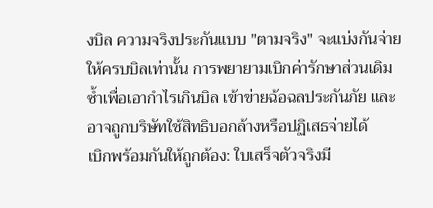งบิล ความจริงประกันแบบ "ตามจริง" จะแบ่งกันจ่ายให้ครบบิลเท่านั้น การพยายามเบิกค่ารักษาส่วนเดิมซ้ำเพื่อเอากำไรเกินบิล เข้าข่ายฉ้อฉลประกันภัย และอาจถูกบริษัทใช้สิทธิบอกล้างหรือปฏิเสธจ่ายได้
เบิกพร้อมกันให้ถูกต้อง: ใบเสร็จตัวจริงมี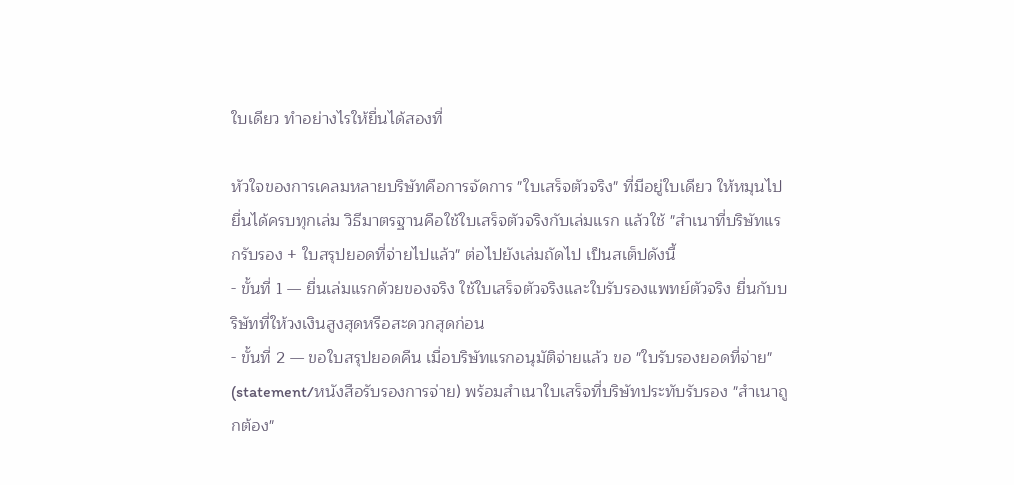ใบเดียว ทำอย่างไรให้ยื่นได้สองที่

หัวใจของการเคลมหลายบริษัทคือการจัดการ "ใบเสร็จตัวจริง" ที่มีอยู่ใบเดียว ให้หมุนไปยื่นได้ครบทุกเล่ม วิธีมาตรฐานคือใช้ใบเสร็จตัวจริงกับเล่มแรก แล้วใช้ "สำเนาที่บริษัทแรกรับรอง + ใบสรุปยอดที่จ่ายไปแล้ว" ต่อไปยังเล่มถัดไป เป็นสเต็ปดังนี้
- ขั้นที่ 1 — ยื่นเล่มแรกด้วยของจริง ใช้ใบเสร็จตัวจริงและใบรับรองแพทย์ตัวจริง ยื่นกับบริษัทที่ให้วงเงินสูงสุดหรือสะดวกสุดก่อน
- ขั้นที่ 2 — ขอใบสรุปยอดคืน เมื่อบริษัทแรกอนุมัติจ่ายแล้ว ขอ "ใบรับรองยอดที่จ่าย" (statement/หนังสือรับรองการจ่าย) พร้อมสำเนาใบเสร็จที่บริษัทประทับรับรอง "สำเนาถูกต้อง"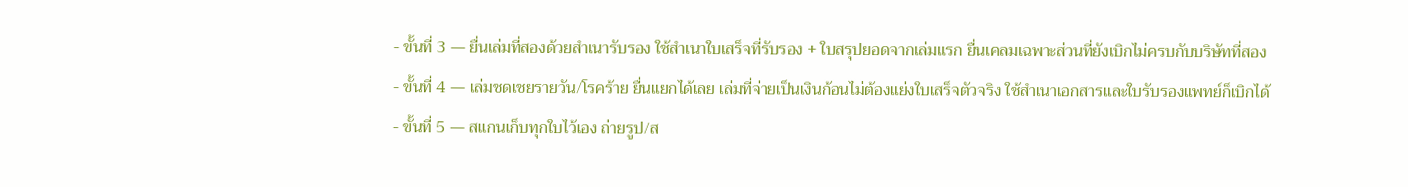- ขั้นที่ 3 — ยื่นเล่มที่สองด้วยสำเนารับรอง ใช้สำเนาใบเสร็จที่รับรอง + ใบสรุปยอดจากเล่มแรก ยื่นเคลมเฉพาะส่วนที่ยังเบิกไม่ครบกับบริษัทที่สอง
- ขั้นที่ 4 — เล่มชดเชยรายวัน/โรคร้าย ยื่นแยกได้เลย เล่มที่จ่ายเป็นเงินก้อนไม่ต้องแย่งใบเสร็จตัวจริง ใช้สำเนาเอกสารและใบรับรองแพทย์ก็เบิกได้
- ขั้นที่ 5 — สแกนเก็บทุกใบไว้เอง ถ่ายรูป/ส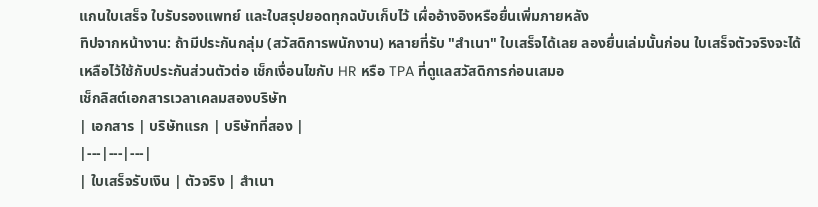แกนใบเสร็จ ใบรับรองแพทย์ และใบสรุปยอดทุกฉบับเก็บไว้ เผื่ออ้างอิงหรือยื่นเพิ่มภายหลัง
ทิปจากหน้างาน: ถ้ามีประกันกลุ่ม (สวัสดิการพนักงาน) หลายที่รับ "สำเนา" ใบเสร็จได้เลย ลองยื่นเล่มนั้นก่อน ใบเสร็จตัวจริงจะได้เหลือไว้ใช้กับประกันส่วนตัวต่อ เช็กเงื่อนไขกับ HR หรือ TPA ที่ดูแลสวัสดิการก่อนเสมอ
เช็กลิสต์เอกสารเวลาเคลมสองบริษัท
| เอกสาร | บริษัทแรก | บริษัทที่สอง |
|---|---|---|
| ใบเสร็จรับเงิน | ตัวจริง | สำเนา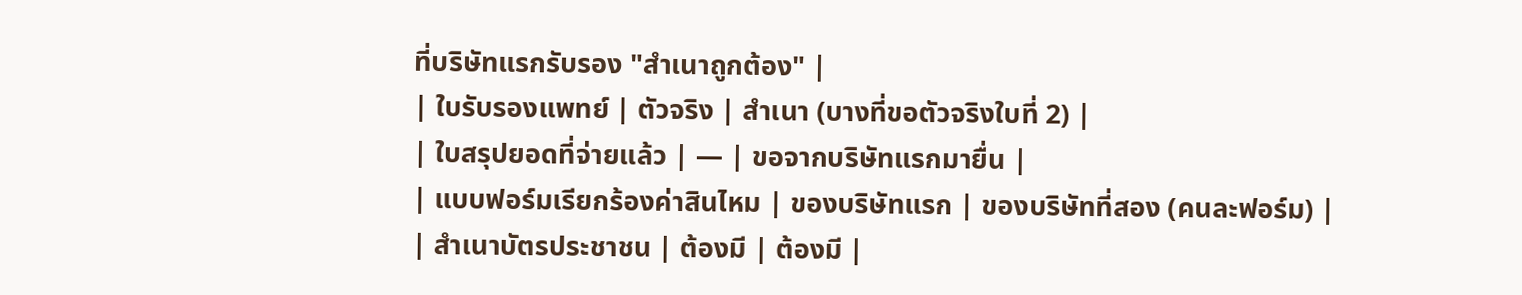ที่บริษัทแรกรับรอง "สำเนาถูกต้อง" |
| ใบรับรองแพทย์ | ตัวจริง | สำเนา (บางที่ขอตัวจริงใบที่ 2) |
| ใบสรุปยอดที่จ่ายแล้ว | — | ขอจากบริษัทแรกมายื่น |
| แบบฟอร์มเรียกร้องค่าสินไหม | ของบริษัทแรก | ของบริษัทที่สอง (คนละฟอร์ม) |
| สำเนาบัตรประชาชน | ต้องมี | ต้องมี |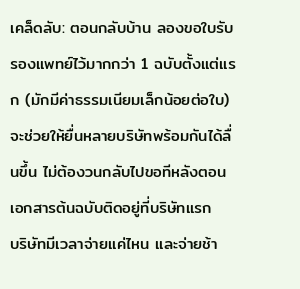เคล็ดลับ: ตอนกลับบ้าน ลองขอใบรับรองแพทย์ไว้มากกว่า 1 ฉบับตั้งแต่แรก (มักมีค่าธรรมเนียมเล็กน้อยต่อใบ) จะช่วยให้ยื่นหลายบริษัทพร้อมกันได้ลื่นขึ้น ไม่ต้องวนกลับไปขอทีหลังตอนเอกสารต้นฉบับติดอยู่ที่บริษัทแรก
บริษัทมีเวลาจ่ายแค่ไหน และจ่ายช้า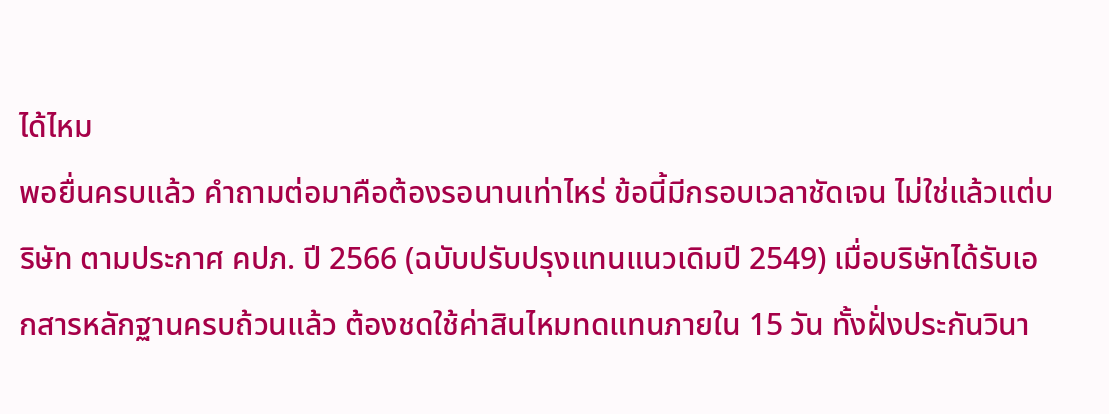ได้ไหม
พอยื่นครบแล้ว คำถามต่อมาคือต้องรอนานเท่าไหร่ ข้อนี้มีกรอบเวลาชัดเจน ไม่ใช่แล้วแต่บริษัท ตามประกาศ คปภ. ปี 2566 (ฉบับปรับปรุงแทนแนวเดิมปี 2549) เมื่อบริษัทได้รับเอกสารหลักฐานครบถ้วนแล้ว ต้องชดใช้ค่าสินไหมทดแทนภายใน 15 วัน ทั้งฝั่งประกันวินา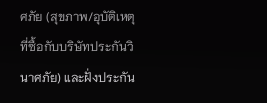ศภัย (สุขภาพ/อุบัติเหตุที่ซื้อกับบริษัทประกันวินาศภัย) และฝั่งประกัน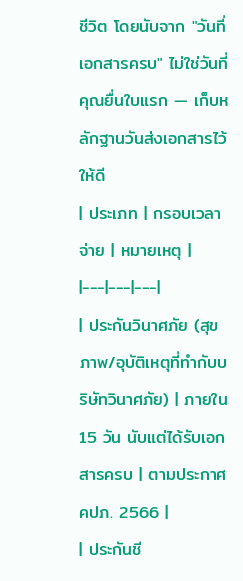ชีวิต โดยนับจาก "วันที่เอกสารครบ" ไม่ใช่วันที่คุณยื่นใบแรก — เก็บหลักฐานวันส่งเอกสารไว้ให้ดี
| ประเภท | กรอบเวลาจ่าย | หมายเหตุ |
|---|---|---|
| ประกันวินาศภัย (สุขภาพ/อุบัติเหตุที่ทำกับบริษัทวินาศภัย) | ภายใน 15 วัน นับแต่ได้รับเอกสารครบ | ตามประกาศ คปภ. 2566 |
| ประกันชี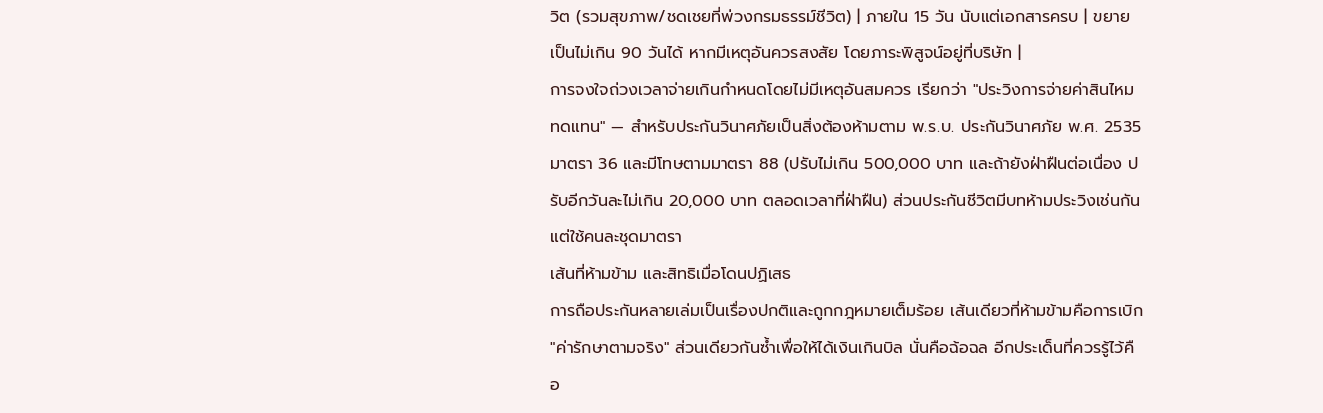วิต (รวมสุขภาพ/ชดเชยที่พ่วงกรมธรรม์ชีวิต) | ภายใน 15 วัน นับแต่เอกสารครบ | ขยายเป็นไม่เกิน 90 วันได้ หากมีเหตุอันควรสงสัย โดยภาระพิสูจน์อยู่ที่บริษัท |
การจงใจถ่วงเวลาจ่ายเกินกำหนดโดยไม่มีเหตุอันสมควร เรียกว่า "ประวิงการจ่ายค่าสินไหมทดแทน" — สำหรับประกันวินาศภัยเป็นสิ่งต้องห้ามตาม พ.ร.บ. ประกันวินาศภัย พ.ศ. 2535 มาตรา 36 และมีโทษตามมาตรา 88 (ปรับไม่เกิน 500,000 บาท และถ้ายังฝ่าฝืนต่อเนื่อง ปรับอีกวันละไม่เกิน 20,000 บาท ตลอดเวลาที่ฝ่าฝืน) ส่วนประกันชีวิตมีบทห้ามประวิงเช่นกันแต่ใช้คนละชุดมาตรา
เส้นที่ห้ามข้าม และสิทธิเมื่อโดนปฏิเสธ
การถือประกันหลายเล่มเป็นเรื่องปกติและถูกกฎหมายเต็มร้อย เส้นเดียวที่ห้ามข้ามคือการเบิก "ค่ารักษาตามจริง" ส่วนเดียวกันซ้ำเพื่อให้ได้เงินเกินบิล นั่นคือฉ้อฉล อีกประเด็นที่ควรรู้ไว้คือ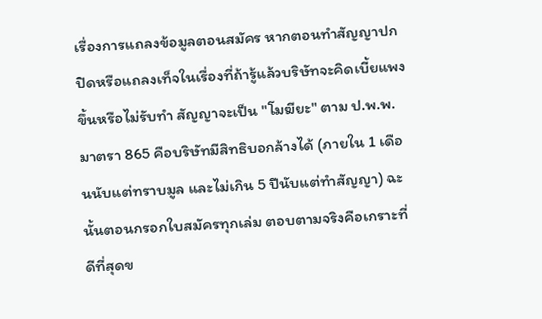เรื่องการแถลงข้อมูลตอนสมัคร หากตอนทำสัญญาปกปิดหรือแถลงเท็จในเรื่องที่ถ้ารู้แล้วบริษัทจะคิดเบี้ยแพงขึ้นหรือไม่รับทำ สัญญาจะเป็น "โมฆียะ" ตาม ป.พ.พ. มาตรา 865 คือบริษัทมีสิทธิบอกล้างได้ (ภายใน 1 เดือนนับแต่ทราบมูล และไม่เกิน 5 ปีนับแต่ทำสัญญา) ฉะนั้นตอนกรอกใบสมัครทุกเล่ม ตอบตามจริงคือเกราะที่ดีที่สุดข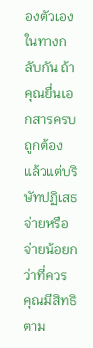องตัวเอง
ในทางกลับกัน ถ้าคุณยื่นเอกสารครบถูกต้องแล้วแต่บริษัทปฏิเสธจ่ายหรือจ่ายน้อยกว่าที่ควร คุณมีสิทธิตาม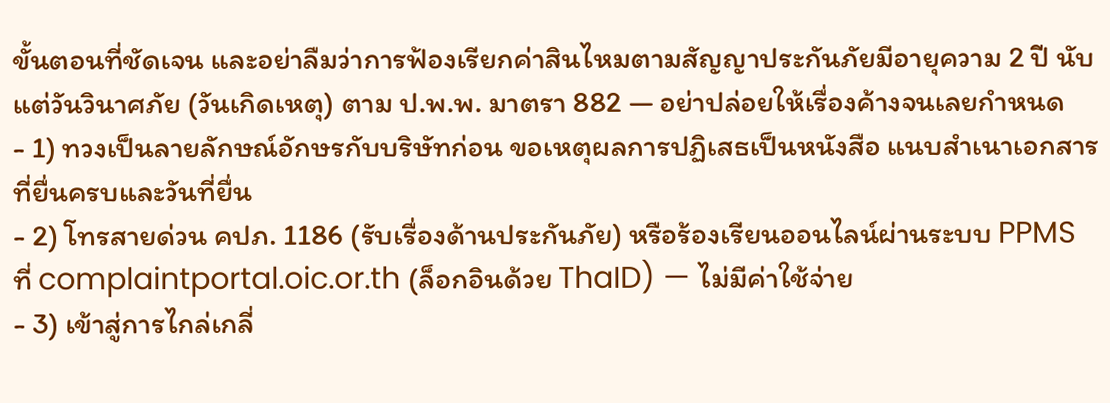ขั้นตอนที่ชัดเจน และอย่าลืมว่าการฟ้องเรียกค่าสินไหมตามสัญญาประกันภัยมีอายุความ 2 ปี นับแต่วันวินาศภัย (วันเกิดเหตุ) ตาม ป.พ.พ. มาตรา 882 — อย่าปล่อยให้เรื่องค้างจนเลยกำหนด
- 1) ทวงเป็นลายลักษณ์อักษรกับบริษัทก่อน ขอเหตุผลการปฏิเสธเป็นหนังสือ แนบสำเนาเอกสารที่ยื่นครบและวันที่ยื่น
- 2) โทรสายด่วน คปภ. 1186 (รับเรื่องด้านประกันภัย) หรือร้องเรียนออนไลน์ผ่านระบบ PPMS ที่ complaintportal.oic.or.th (ล็อกอินด้วย ThaID) — ไม่มีค่าใช้จ่าย
- 3) เข้าสู่การไกล่เกลี่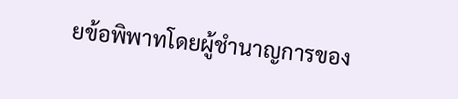ยข้อพิพาทโดยผู้ชำนาญการของ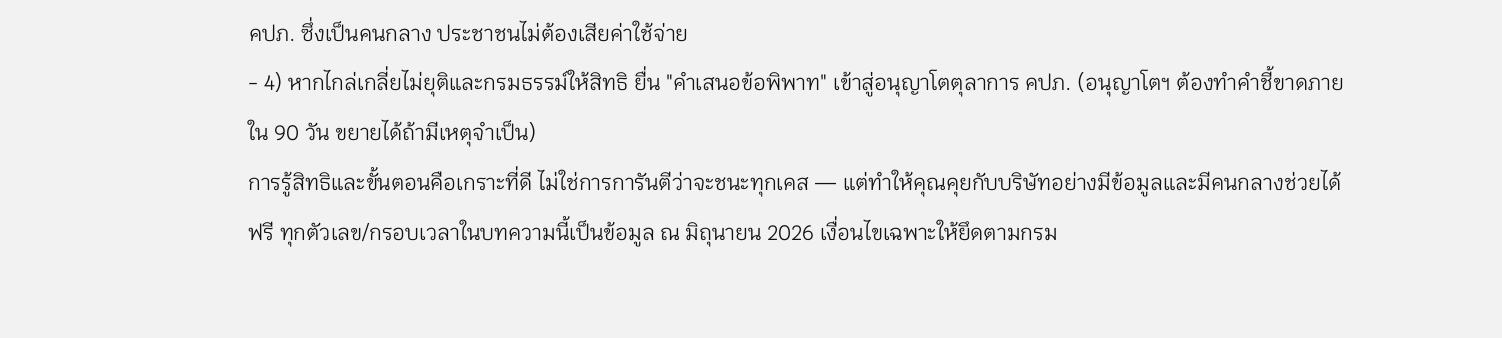คปภ. ซึ่งเป็นคนกลาง ประชาชนไม่ต้องเสียค่าใช้จ่าย
- 4) หากไกล่เกลี่ยไม่ยุติและกรมธรรม์ให้สิทธิ ยื่น "คำเสนอข้อพิพาท" เข้าสู่อนุญาโตตุลาการ คปภ. (อนุญาโตฯ ต้องทำคำชี้ขาดภายใน 90 วัน ขยายได้ถ้ามีเหตุจำเป็น)
การรู้สิทธิและขั้นตอนคือเกราะที่ดี ไม่ใช่การการันตีว่าจะชนะทุกเคส — แต่ทำให้คุณคุยกับบริษัทอย่างมีข้อมูลและมีคนกลางช่วยได้ฟรี ทุกตัวเลข/กรอบเวลาในบทความนี้เป็นข้อมูล ณ มิถุนายน 2026 เงื่อนไขเฉพาะให้ยึดตามกรม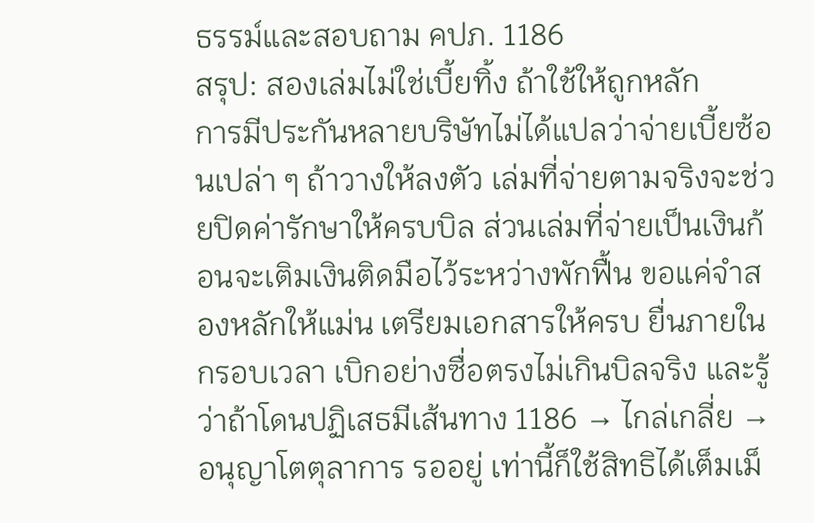ธรรม์และสอบถาม คปภ. 1186
สรุป: สองเล่มไม่ใช่เบี้ยทิ้ง ถ้าใช้ให้ถูกหลัก
การมีประกันหลายบริษัทไม่ได้แปลว่าจ่ายเบี้ยซ้อนเปล่า ๆ ถ้าวางให้ลงตัว เล่มที่จ่ายตามจริงจะช่วยปิดค่ารักษาให้ครบบิล ส่วนเล่มที่จ่ายเป็นเงินก้อนจะเติมเงินติดมือไว้ระหว่างพักฟื้น ขอแค่จำสองหลักให้แม่น เตรียมเอกสารให้ครบ ยื่นภายในกรอบเวลา เบิกอย่างซื่อตรงไม่เกินบิลจริง และรู้ว่าถ้าโดนปฏิเสธมีเส้นทาง 1186 → ไกล่เกลี่ย → อนุญาโตตุลาการ รออยู่ เท่านี้ก็ใช้สิทธิได้เต็มเม็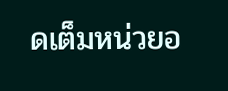ดเต็มหน่วยอ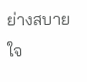ย่างสบายใจ